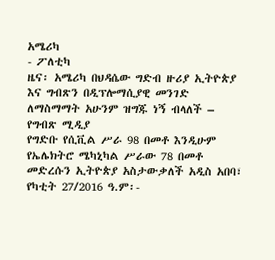አሜሪካ
- ፖለቲካ
ዜና፡ አሜሪካ በህዳሴው ግድብ ዙሪያ ኢትዮጵያ እና ግብጽን በዲፕሎማሲያዊ መንገድ ለማስማማት አሁንም ዝግጁ ነኝ ብላለች – የግብጽ ሚዲያ
የግድቡ የሲቪል ሥራ 98 በመቶ እንዲሁም የኤሌክትሮ ሜካኒካል ሥራው 78 በመቶ መድረሱን ኢትዮጵያ አስታውቃለች አዲስ አበባ፣ የካቲት 27/2016 ዓ.ም፡-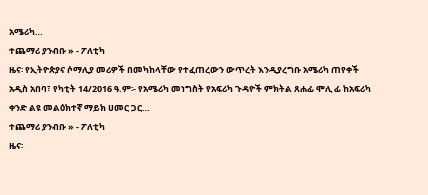አሜሪካ…
ተጨማሪ ያንብቡ » - ፖለቲካ
ዜና፡ የኢትዮጵያና ሶማሊያ መሪዎች በመካከላቸው የተፈጠረውን ውጥረት እንዲያረግቡ አሜሪካ ጠየቀች
አዲስ አበባ፣ የካቲት 14/2016 ዓ.ም፡- የአሜሪካ መነግስት የአፍሪካ ጉዳዮች ምክትል ጸሐፊ ሞሊ ፊ ከአፍሪካ ቀንድ ልዩ መልዕክተኛ ማይክ ሀመር ጋር…
ተጨማሪ ያንብቡ » - ፖለቲካ
ዜና፡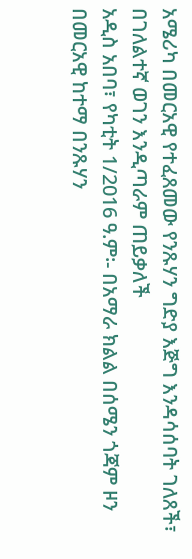አሜሪካ በመርአዊ የተፈጸመው የንጹሃን ግድያ እጅግ እንዳሳሰባት ገለጸች፣ በገለልተኛ ወገን እንዲጣራም ጠይቃለች
አዲስ አበባ፣ የካቲት 1/2016 ዓ.ም፡- በአማራ ክልል በሰሜን ጎጃም ዞን በመርአዊ ከተማ በንጹሃን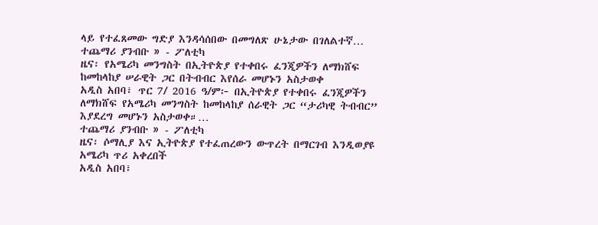ላይ የተፈጸመው ግድያ እንዳሳሰበው በመግለጽ ሁኔታው በገለልተኛ…
ተጨማሪ ያንብቡ » - ፖለቲካ
ዜና፡ የአሜሪካ መንግስት በኢትዮጵያ የተቀበሩ ፈንጂዎችን ለማክሸፍ ከመከላከያ ሠራዊት ጋር በትብብር እየሰራ መሆኑን አስታወቀ
አዲስ አበባ፣ ጥር 7/ 2016 ዓ/ም፦ በኢትዮጵያ የተቀበሩ ፈንጂዎችን ለማክሸፍ የአሜሪካ መንግስት ከመከላከያ ሰራዊት ጋር “ታሪካዊ ትብብር” እያደረግ መሆኑን አስታወቀ።…
ተጨማሪ ያንብቡ » - ፖለቲካ
ዜና፡ ሶማሊያ እና ኢትዮጵያ የተፈጠረውን ውጥረት በማርገብ እንዲወያዩ አሜሪካ ጥሪ አቀረበች
አዲስ አበባ፣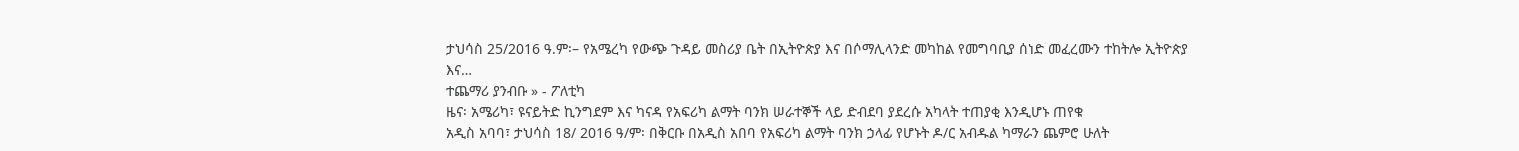ታህሳስ 25/2016 ዓ.ም፡– የአሜረካ የውጭ ጉዳይ መስሪያ ቤት በኢትዮጵያ እና በሶማሊላንድ መካከል የመግባቢያ ሰነድ መፈረሙን ተከትሎ ኢትዮጵያ እና…
ተጨማሪ ያንብቡ » - ፖለቲካ
ዜና፡ አሜሪካ፣ ዩናይትድ ኪንግደም እና ካናዳ የአፍሪካ ልማት ባንክ ሠራተኞች ላይ ድብደባ ያደረሱ አካላት ተጠያቂ እንዲሆኑ ጠየቁ
አዲስ አባባ፣ ታህሳስ 18/ 2016 ዓ/ም፡ በቅርቡ በአዲስ አበባ የአፍሪካ ልማት ባንክ ኃላፊ የሆኑት ዶ/ር አብዱል ካማራን ጨምሮ ሁለት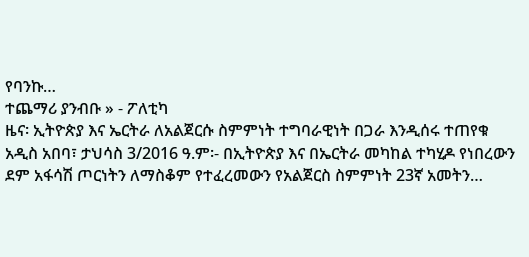የባንኩ…
ተጨማሪ ያንብቡ » - ፖለቲካ
ዜና፡ ኢትዮጵያ እና ኤርትራ ለአልጀርሱ ስምምነት ተግባራዊነት በጋራ እንዲሰሩ ተጠየቁ
አዲስ አበባ፣ ታህሳስ 3/2016 ዓ.ም፡- በኢትዮጵያ እና በኤርትራ መካከል ተካሂዶ የነበረውን ደም አፋሳሽ ጦርነትን ለማስቆም የተፈረመውን የአልጀርስ ስምምነት 23ኛ አመትን…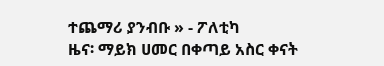ተጨማሪ ያንብቡ » - ፖለቲካ
ዜና፡ ማይክ ሀመር በቀጣይ አስር ቀናት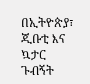በኢትዮጵያ፣ ጂቡቲ እና ኳታር ጉብኝት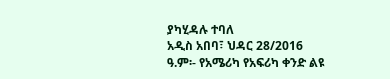ያካሂዳሉ ተባለ
አዲስ አበባ፣ ህዳር 28/2016 ዓ.ም፡- የአሜሪካ የአፍሪካ ቀንድ ልዩ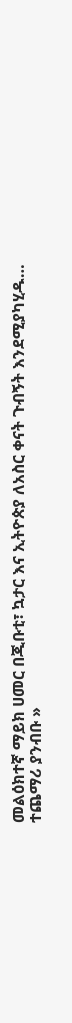መልዕክተኛ ማይክ ሀመር በጂቡቲ፣ ኳታር እና ኢትዮጵያ ለአስር ቀናት ጉብኝት እንደሚያካሂዱ…
ተጨማሪ ያንብቡ »